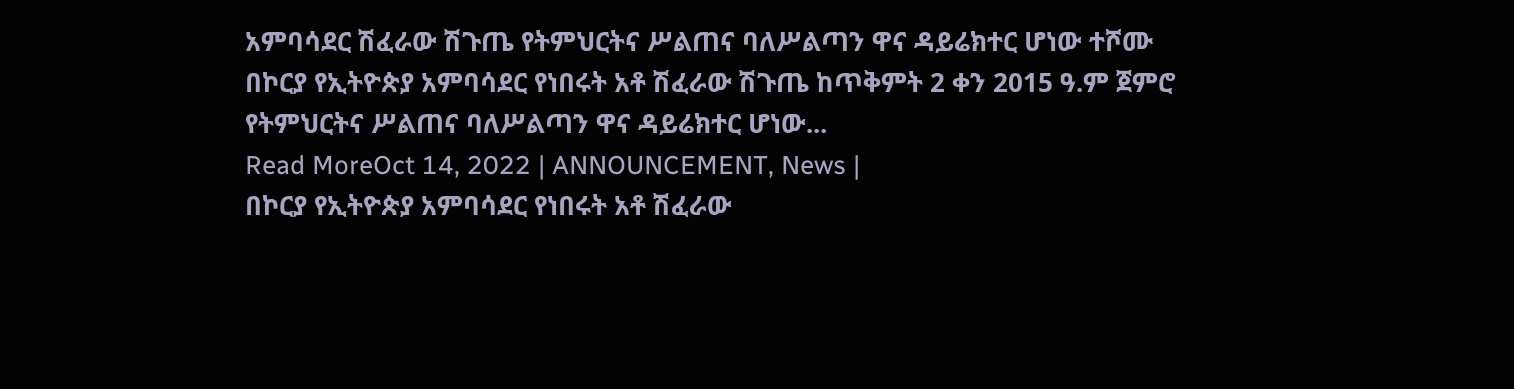አምባሳደር ሽፈራው ሽጉጤ የትምህርትና ሥልጠና ባለሥልጣን ዋና ዳይሬክተር ሆነው ተሾሙ
በኮርያ የኢትዮጵያ አምባሳደር የነበሩት አቶ ሽፈራው ሽጉጤ ከጥቅምት 2 ቀን 2015 ዓ.ም ጀምሮ የትምህርትና ሥልጠና ባለሥልጣን ዋና ዳይሬክተር ሆነው...
Read MoreOct 14, 2022 | ANNOUNCEMENT, News |
በኮርያ የኢትዮጵያ አምባሳደር የነበሩት አቶ ሽፈራው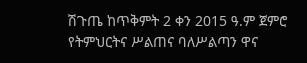ሽጉጤ ከጥቅምት 2 ቀን 2015 ዓ.ም ጀምሮ የትምህርትና ሥልጠና ባለሥልጣን ዋና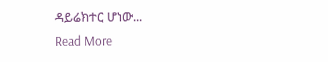ዳይሬክተር ሆነው...
Read More